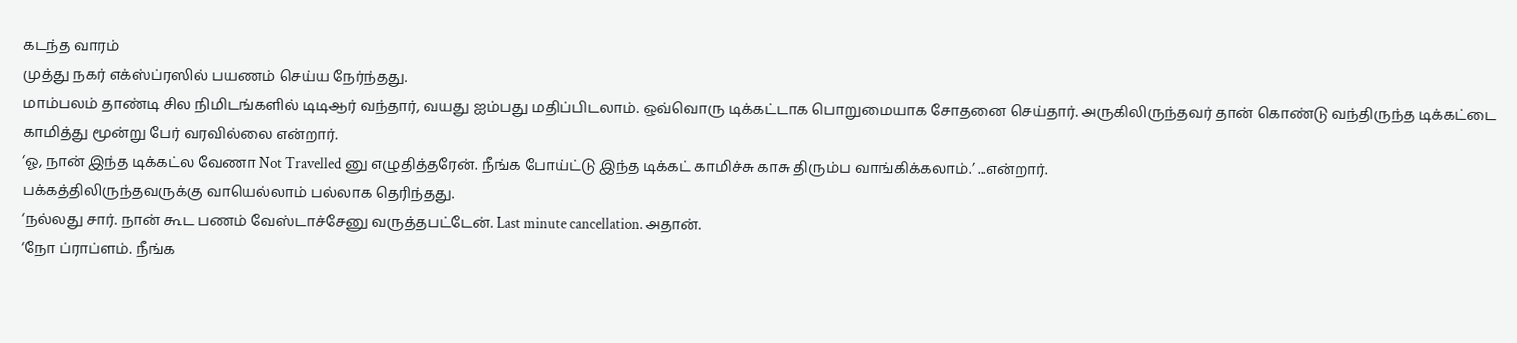கடந்த வாரம்
முத்து நகர் எக்ஸ்ப்ரஸில் பயணம் செய்ய நேர்ந்தது.
மாம்பலம் தாண்டி சில நிமிடங்களில் டிடிஆர் வந்தார், வயது ஐம்பது மதிப்பிடலாம். ஒவ்வொரு டிக்கட்டாக பொறுமையாக சோதனை செய்தார். அருகிலிருந்தவர் தான் கொண்டு வந்திருந்த டிக்கட்டை காமித்து மூன்று பேர் வரவில்லை என்றார்.
‘ஓ, நான் இந்த டிக்கட்ல வேணா Not Travelled னு எழுதித்தரேன். நீங்க போய்ட்டு இந்த டிக்கட் காமிச்சு காசு திரும்ப வாங்கிக்கலாம்.’ ...என்றார்.
பக்கத்திலிருந்தவருக்கு வாயெல்லாம் பல்லாக தெரிந்தது.
‘நல்லது சார். நான் கூட பணம் வேஸ்டாச்சேனு வருத்தபட்டேன். Last minute cancellation. அதான்.
‘நோ ப்ராப்ளம். நீங்க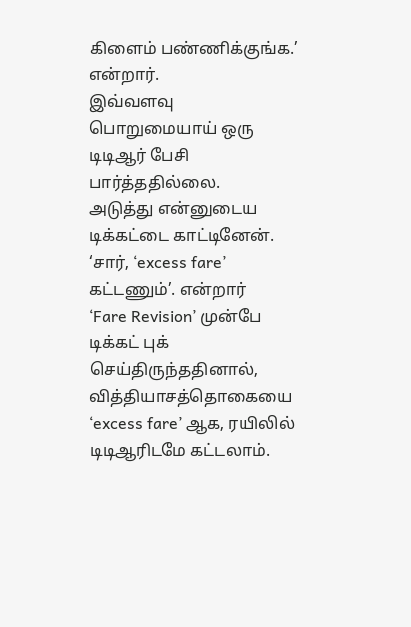கிளைம் பண்ணிக்குங்க.’ என்றார்.
இவ்வளவு பொறுமையாய் ஒரு டிடிஆர் பேசி பார்த்ததில்லை.
அடுத்து என்னுடைய டிக்கட்டை காட்டினேன்.
‘சார், ‘excess fare’ கட்டணும்’. என்றார்
‘Fare Revision’ முன்பே டிக்கட் புக் செய்திருந்ததினால், வித்தியாசத்தொகையை ‘excess fare’ ஆக, ரயிலில் டிடிஆரிடமே கட்டலாம்.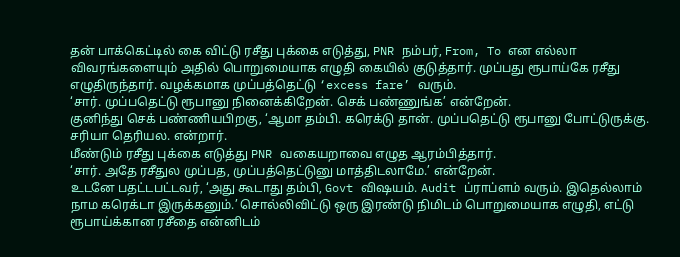தன் பாக்கெட்டில் கை விட்டு ரசீது புக்கை எடுத்து, PNR நம்பர், From, To என எல்லா விவரங்களையும் அதில் பொறுமையாக எழுதி கையில் குடுத்தார். முப்பது ரூபாய்கே ரசீது எழுதிருந்தார். வழக்கமாக முப்பத்தெட்டு ‘excess fare’ வரும்.
‘சார். முப்பதெட்டு ரூபானு நினைக்கிறேன். செக் பண்ணுங்க’ என்றேன்.
குனிந்து செக் பண்ணியபிறகு, ‘ஆமா தம்பி. கரெக்டு தான். முப்பதெட்டு ரூபானு போட்டுருக்கு. சரியா தெரியல. என்றார்.
மீண்டும் ரசீது புக்கை எடுத்து PNR வகையறாவை எழுத ஆரம்பித்தார்.
‘சார். அதே ரசீதுல முப்பத, முப்பத்தெட்டுனு மாத்திடலாமே.’ என்றேன்.
உடனே பதட்டபட்டவர், ‘அது கூடாது தம்பி, Govt விஷயம். Audit ப்ராப்ளம் வரும். இதெல்லாம் நாம கரெக்டா இருக்கனும்.’ சொல்லிவிட்டு ஒரு இரண்டு நிமிடம் பொறுமையாக எழுதி, எட்டு ரூபாய்க்கான ரசீதை என்னிடம்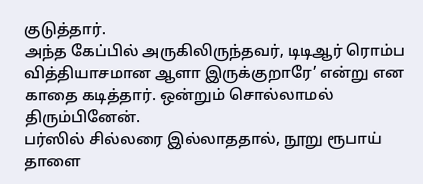குடுத்தார்.
அந்த கேப்பில் அருகிலிருந்தவர், டிடிஆர் ரொம்ப வித்தியாசமான ஆளா இருக்குறாரே’ என்று என காதை கடித்தார். ஒன்றும் சொல்லாமல் திரும்பினேன்.
பர்ஸில் சில்லரை இல்லாததால், நூறு ரூபாய் தாளை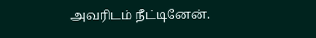அவரிடம் நீட்டினேன்.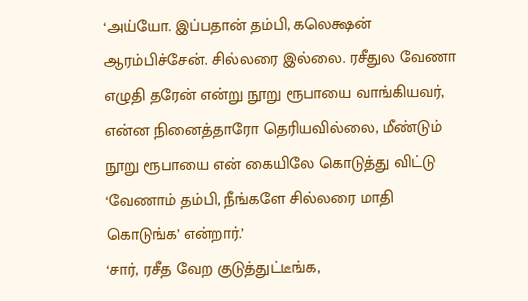‘அய்யோ. இப்பதான் தம்பி, கலெக்ஷன் ஆரம்பிச்சேன். சில்லரை இல்லை. ரசீதுல வேணா எழுதி தரேன் என்று நூறு ரூபாயை வாங்கியவர், என்ன நினைத்தாரோ தெரியவில்லை, மீண்டும் நூறு ரூபாயை என் கையிலே கொடுத்து விட்டு ‘வேணாம் தம்பி, நீங்களே சில்லரை மாதி கொடுங்க’ என்றார்.’
‘சார், ரசீத வேற குடுத்துட்டீங்க,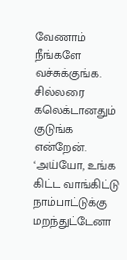வேணாம் நீங்களே வச்சுக்குங்க. சில்லரை கலெக்டானதும் குடுங்க என்றேன்.
‘அய்யோ, உங்க கிட்ட வாங்கிட்டு நாம்பாட்டுக்கு மறந்துட்டேனா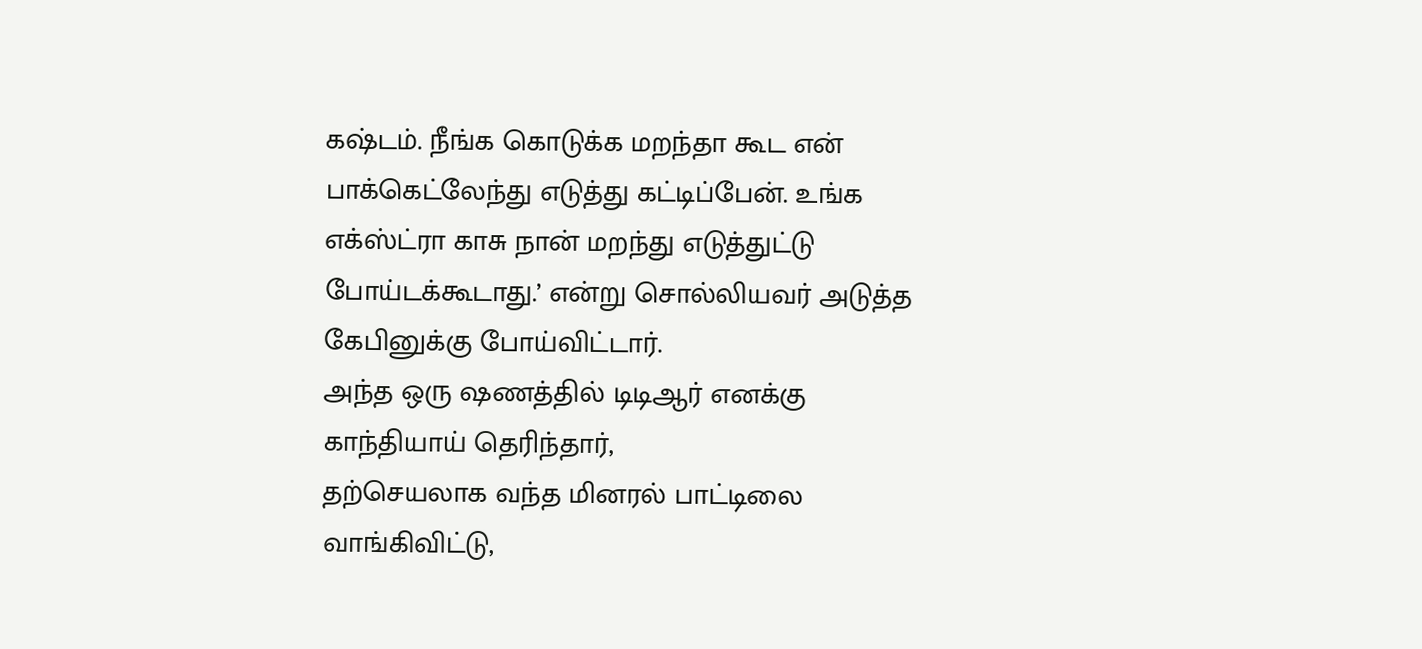கஷ்டம். நீங்க கொடுக்க மறந்தா கூட என் பாக்கெட்லேந்து எடுத்து கட்டிப்பேன். உங்க எக்ஸ்ட்ரா காசு நான் மறந்து எடுத்துட்டு போய்டக்கூடாது.’ என்று சொல்லியவர் அடுத்த கேபினுக்கு போய்விட்டார்.
அந்த ஒரு ஷணத்தில் டிடிஆர் எனக்கு காந்தியாய் தெரிந்தார்,
தற்செயலாக வந்த மினரல் பாட்டிலை வாங்கிவிட்டு,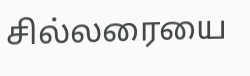சில்லரையை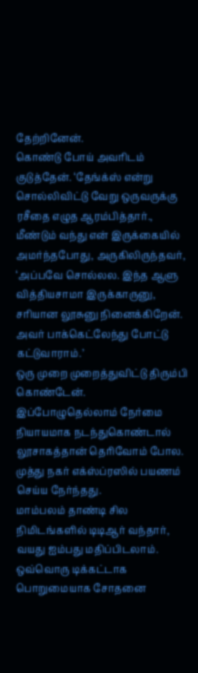தேற்றினேன்.
கொண்டு போய் அவரிடம் குடுத்தேன். ‘தேங்க்ஸ் என்று சொல்லிவிட்டு வேறு ஒருவருக்கு ரசீதை எழுத ஆரம்பித்தார்.,
மீண்டும் வந்து என் இருக்கையில் அமர்ந்தபோது, அருகிலிருந்தவர், ‘அப்பவே சொல்லல. இந்த ஆளு வித்தியசாமா இருக்காருனு, சரியான லூசுனு நினைக்கிறேன். அவர் பாக்கெட்லேந்து போட்டு கட்டுவாராம்.’
ஒரு முறை முறைத்துவிட்டு திரும்பி கொண்டேன்.
இப்போழுதெல்லாம் நேர்மை நியாயமாக நடந்துகொண்டால் லூசாகத்தான் தெரிவோம் போல.
முத்து நகர் எக்ஸ்ப்ரஸில் பயணம் செய்ய நேர்ந்தது.
மாம்பலம் தாண்டி சில நிமிடங்களில் டிடிஆர் வந்தார், வயது ஐம்பது மதிப்பிடலாம். ஒவ்வொரு டிக்கட்டாக பொறுமையாக சோதனை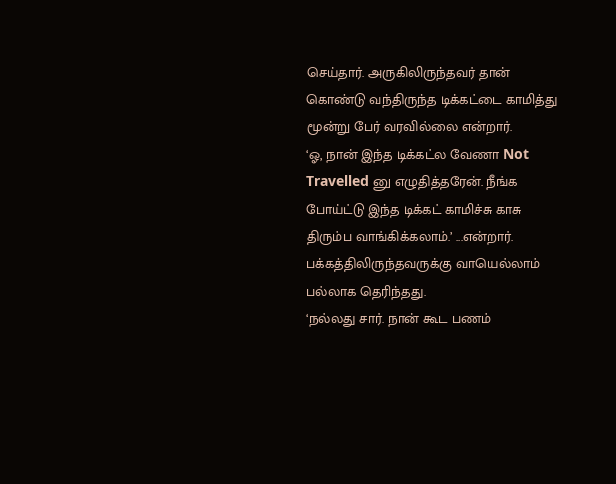செய்தார். அருகிலிருந்தவர் தான் கொண்டு வந்திருந்த டிக்கட்டை காமித்து மூன்று பேர் வரவில்லை என்றார்.
‘ஓ, நான் இந்த டிக்கட்ல வேணா Not Travelled னு எழுதித்தரேன். நீங்க போய்ட்டு இந்த டிக்கட் காமிச்சு காசு திரும்ப வாங்கிக்கலாம்.’ ...என்றார்.
பக்கத்திலிருந்தவருக்கு வாயெல்லாம் பல்லாக தெரிந்தது.
‘நல்லது சார். நான் கூட பணம்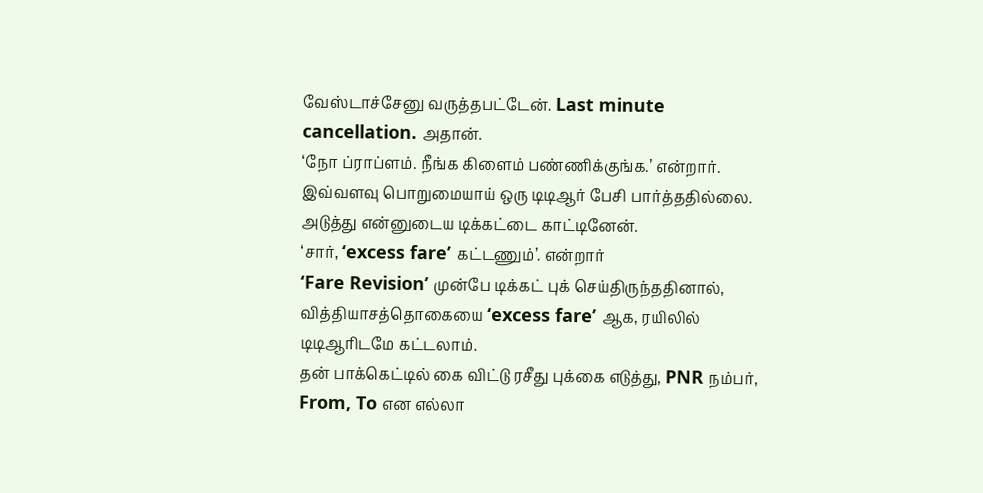வேஸ்டாச்சேனு வருத்தபட்டேன். Last minute cancellation. அதான்.
‘நோ ப்ராப்ளம். நீங்க கிளைம் பண்ணிக்குங்க.’ என்றார்.
இவ்வளவு பொறுமையாய் ஒரு டிடிஆர் பேசி பார்த்ததில்லை.
அடுத்து என்னுடைய டிக்கட்டை காட்டினேன்.
‘சார், ‘excess fare’ கட்டணும்’. என்றார்
‘Fare Revision’ முன்பே டிக்கட் புக் செய்திருந்ததினால், வித்தியாசத்தொகையை ‘excess fare’ ஆக, ரயிலில் டிடிஆரிடமே கட்டலாம்.
தன் பாக்கெட்டில் கை விட்டு ரசீது புக்கை எடுத்து, PNR நம்பர், From, To என எல்லா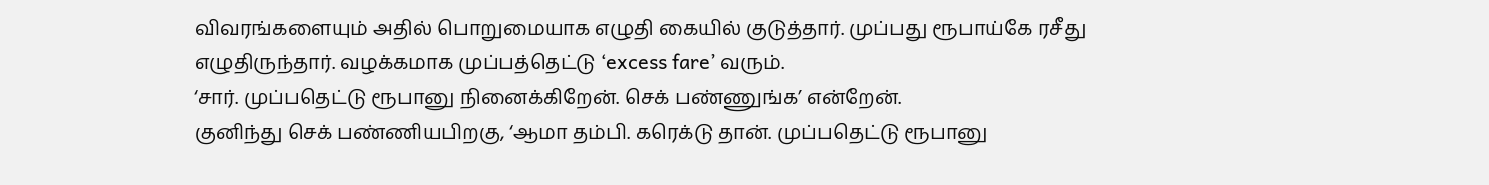விவரங்களையும் அதில் பொறுமையாக எழுதி கையில் குடுத்தார். முப்பது ரூபாய்கே ரசீது எழுதிருந்தார். வழக்கமாக முப்பத்தெட்டு ‘excess fare’ வரும்.
‘சார். முப்பதெட்டு ரூபானு நினைக்கிறேன். செக் பண்ணுங்க’ என்றேன்.
குனிந்து செக் பண்ணியபிறகு, ‘ஆமா தம்பி. கரெக்டு தான். முப்பதெட்டு ரூபானு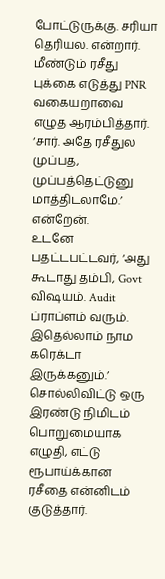போட்டுருக்கு. சரியா தெரியல. என்றார்.
மீண்டும் ரசீது புக்கை எடுத்து PNR வகையறாவை எழுத ஆரம்பித்தார்.
‘சார். அதே ரசீதுல முப்பத, முப்பத்தெட்டுனு மாத்திடலாமே.’ என்றேன்.
உடனே பதட்டபட்டவர், ‘அது கூடாது தம்பி, Govt விஷயம். Audit ப்ராப்ளம் வரும். இதெல்லாம் நாம கரெக்டா இருக்கனும்.’ சொல்லிவிட்டு ஒரு இரண்டு நிமிடம் பொறுமையாக எழுதி, எட்டு ரூபாய்க்கான ரசீதை என்னிடம் குடுத்தார்.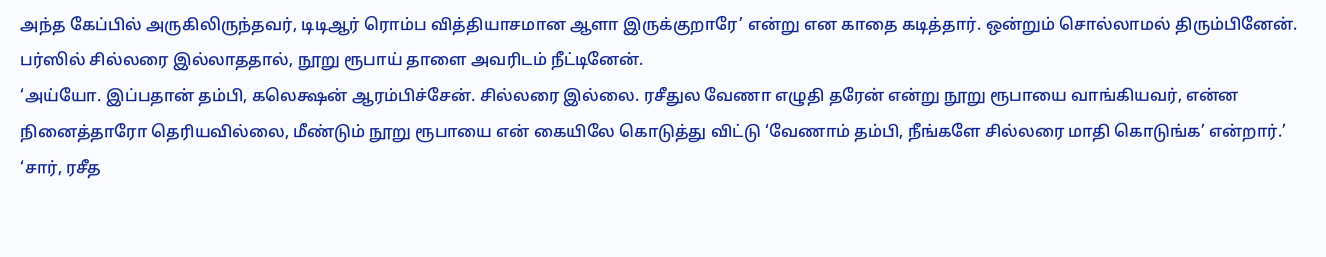அந்த கேப்பில் அருகிலிருந்தவர், டிடிஆர் ரொம்ப வித்தியாசமான ஆளா இருக்குறாரே’ என்று என காதை கடித்தார். ஒன்றும் சொல்லாமல் திரும்பினேன்.
பர்ஸில் சில்லரை இல்லாததால், நூறு ரூபாய் தாளை அவரிடம் நீட்டினேன்.
‘அய்யோ. இப்பதான் தம்பி, கலெக்ஷன் ஆரம்பிச்சேன். சில்லரை இல்லை. ரசீதுல வேணா எழுதி தரேன் என்று நூறு ரூபாயை வாங்கியவர், என்ன நினைத்தாரோ தெரியவில்லை, மீண்டும் நூறு ரூபாயை என் கையிலே கொடுத்து விட்டு ‘வேணாம் தம்பி, நீங்களே சில்லரை மாதி கொடுங்க’ என்றார்.’
‘சார், ரசீத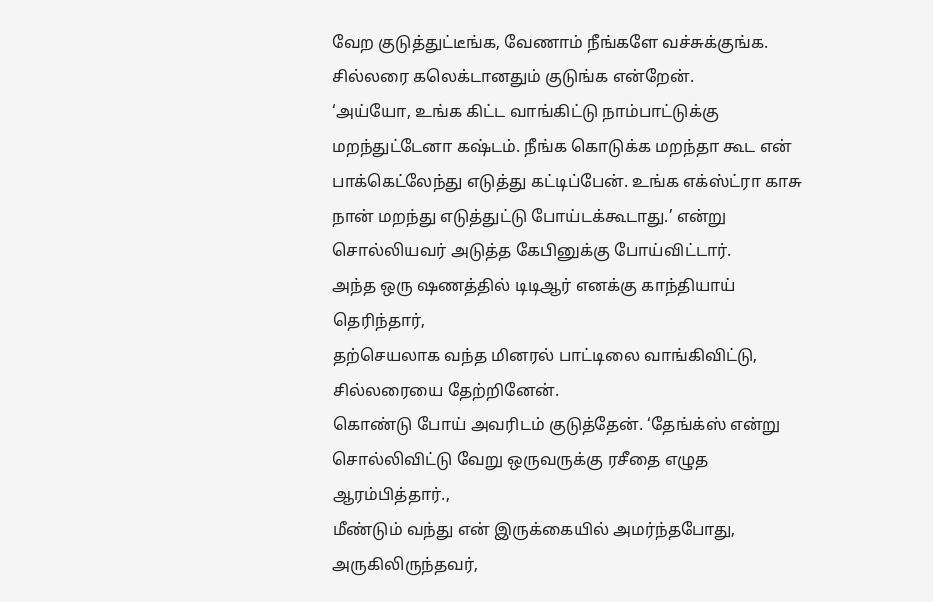வேற குடுத்துட்டீங்க, வேணாம் நீங்களே வச்சுக்குங்க. சில்லரை கலெக்டானதும் குடுங்க என்றேன்.
‘அய்யோ, உங்க கிட்ட வாங்கிட்டு நாம்பாட்டுக்கு மறந்துட்டேனா கஷ்டம். நீங்க கொடுக்க மறந்தா கூட என் பாக்கெட்லேந்து எடுத்து கட்டிப்பேன். உங்க எக்ஸ்ட்ரா காசு நான் மறந்து எடுத்துட்டு போய்டக்கூடாது.’ என்று சொல்லியவர் அடுத்த கேபினுக்கு போய்விட்டார்.
அந்த ஒரு ஷணத்தில் டிடிஆர் எனக்கு காந்தியாய் தெரிந்தார்,
தற்செயலாக வந்த மினரல் பாட்டிலை வாங்கிவிட்டு, சில்லரையை தேற்றினேன்.
கொண்டு போய் அவரிடம் குடுத்தேன். ‘தேங்க்ஸ் என்று சொல்லிவிட்டு வேறு ஒருவருக்கு ரசீதை எழுத ஆரம்பித்தார்.,
மீண்டும் வந்து என் இருக்கையில் அமர்ந்தபோது, அருகிலிருந்தவர்,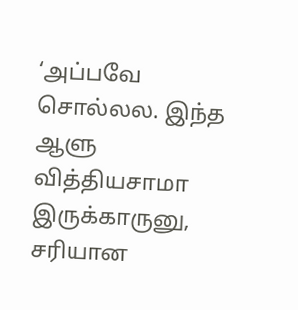‘அப்பவே சொல்லல. இந்த ஆளு வித்தியசாமா இருக்காருனு, சரியான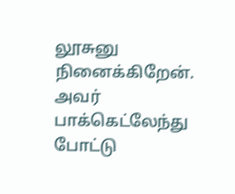லூசுனு நினைக்கிறேன். அவர் பாக்கெட்லேந்து போட்டு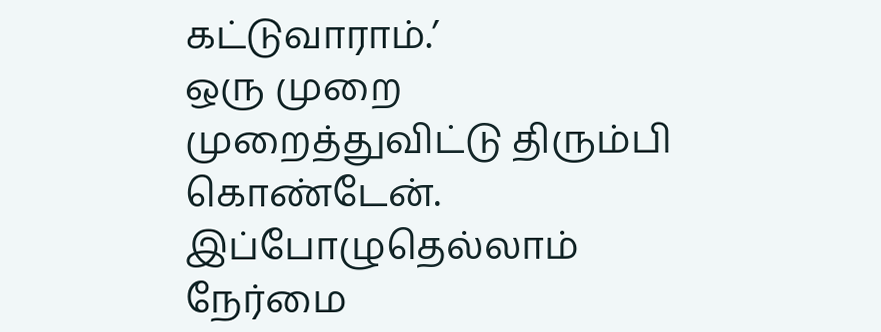கட்டுவாராம்.’
ஒரு முறை முறைத்துவிட்டு திரும்பி கொண்டேன்.
இப்போழுதெல்லாம் நேர்மை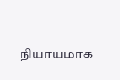நியாயமாக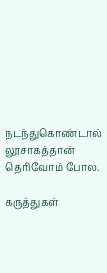நடந்துகொண்டால் லூசாகத்தான் தெரிவோம் போல.

கருத்துகள்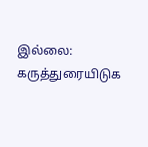இல்லை:
கருத்துரையிடுக